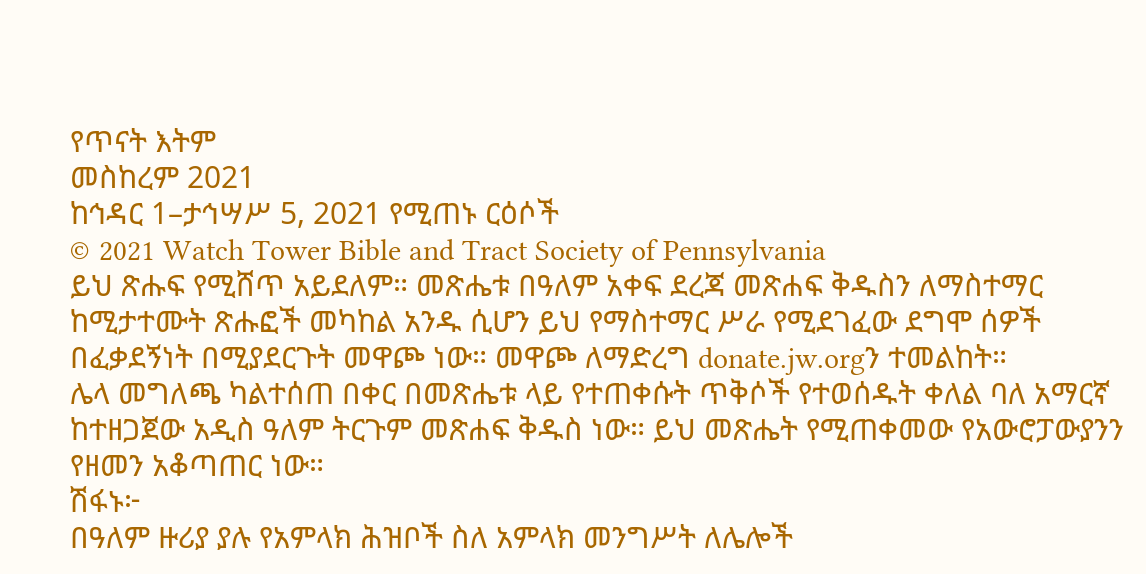የጥናት እትም
መስከረም 2021
ከኅዳር 1–ታኅሣሥ 5, 2021 የሚጠኑ ርዕሶች
© 2021 Watch Tower Bible and Tract Society of Pennsylvania
ይህ ጽሑፍ የሚሸጥ አይደለም። መጽሔቱ በዓለም አቀፍ ደረጃ መጽሐፍ ቅዱስን ለማስተማር ከሚታተሙት ጽሑፎች መካከል አንዱ ሲሆን ይህ የማስተማር ሥራ የሚደገፈው ደግሞ ሰዎች በፈቃደኝነት በሚያደርጉት መዋጮ ነው። መዋጮ ለማድረግ donate.jw.orgን ተመልከት።
ሌላ መግለጫ ካልተሰጠ በቀር በመጽሔቱ ላይ የተጠቀሱት ጥቅሶች የተወሰዱት ቀለል ባለ አማርኛ ከተዘጋጀው አዲስ ዓለም ትርጉም መጽሐፍ ቅዱስ ነው። ይህ መጽሔት የሚጠቀመው የአውሮፓውያንን የዘመን አቆጣጠር ነው።
ሽፋኑ፦
በዓለም ዙሪያ ያሉ የአምላክ ሕዝቦች ስለ አምላክ መንግሥት ለሌሎች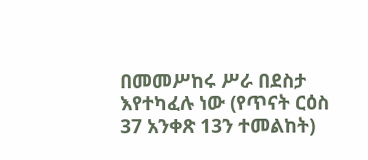በመመሥከሩ ሥራ በደስታ እየተካፈሉ ነው (የጥናት ርዕስ 37 አንቀጽ 13ን ተመልከት)